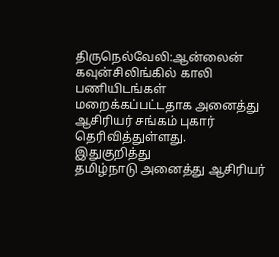திருநெல்வேலி:ஆன்லைன் கவுன்சிலிங்கில் காலி பணியிடங்கள் மறைக்கப்பட்டதாக அனைத்து ஆசிரியர் சங்கம் புகார் தெரிவித்துள்ளது.
இதுகுறித்து
தமிழ்நாடு அனைத்து ஆசிரியர்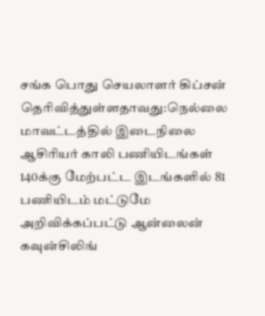சங்க பொது செயலாளர் கிப்சன்
தெரிவித்துள்ளதாவது:நெல்லை மாவட்டத்தில் இடைநிலை ஆசிரியர் காலி பணியிடங்கள்
140க்கு மேற்பட்ட இடங்களில் 81 பணியிடம் மட்டுமே அறிவிக்கப்பட்டு ஆன்லைன்
கவுன்சிலிங்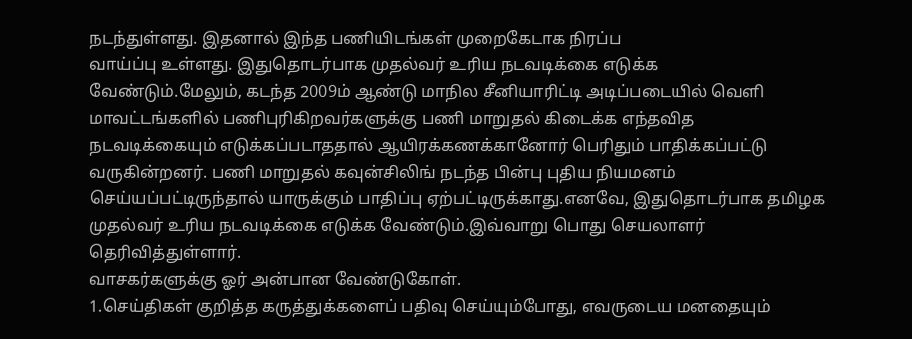நடந்துள்ளது. இதனால் இந்த பணியிடங்கள் முறைகேடாக நிரப்ப
வாய்ப்பு உள்ளது. இதுதொடர்பாக முதல்வர் உரிய நடவடிக்கை எடுக்க
வேண்டும்.மேலும், கடந்த 2009ம் ஆண்டு மாநில சீனியாரிட்டி அடிப்படையில் வெளி
மாவட்டங்களில் பணிபுரிகிறவர்களுக்கு பணி மாறுதல் கிடைக்க எந்தவித
நடவடிக்கையும் எடுக்கப்படாததால் ஆயிரக்கணக்கானோர் பெரிதும் பாதிக்கப்பட்டு
வருகின்றனர். பணி மாறுதல் கவுன்சிலிங் நடந்த பின்பு புதிய நியமனம்
செய்யப்பட்டிருந்தால் யாருக்கும் பாதிப்பு ஏற்பட்டிருக்காது.எனவே, இதுதொடர்பாக தமிழக முதல்வர் உரிய நடவடிக்கை எடுக்க வேண்டும்.இவ்வாறு பொது செயலாளர் தெரிவித்துள்ளார்.
வாசகர்களுக்கு ஓர் அன்பான வேண்டுகோள்.
1.செய்திகள் குறித்த கருத்துக்களைப் பதிவு செய்யும்போது, எவருடைய மனதையும்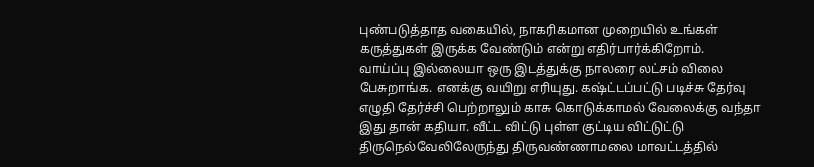புண்படுத்தாத வகையில், நாகரிகமான முறையில் உங்கள் கருத்துகள் இருக்க வேண்டும் என்று எதிர்பார்க்கிறோம்.
வாய்ப்பு இல்லையா ஒரு இடத்துக்கு நாலரை லட்சம் விலை பேசுறாங்க. எனக்கு வயிறு எரியுது. கஷ்ட்டப்பட்டு படிச்சு தேர்வு எழுதி தேர்ச்சி பெற்றாலும் காசு கொடுக்காமல் வேலைக்கு வந்தா இது தான் கதியா. வீட்ட விட்டு புள்ள குட்டிய விட்டுட்டு திருநெல்வேலிலேருந்து திருவண்ணாமலை மாவட்டத்தில்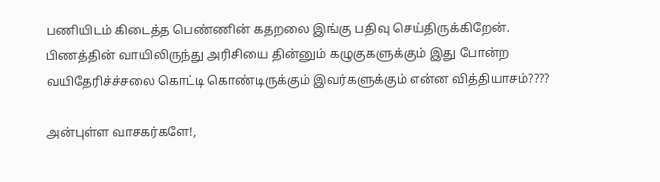பணியிடம் கிடைத்த பெண்ணின் கதறலை இங்கு பதிவு செய்திருக்கிறேன். பிணத்தின் வாயிலிருந்து அரிசியை தின்னும் கழுகுகளுக்கும் இது போன்ற வயிதேரிச்ச்சலை கொட்டி கொண்டிருக்கும் இவர்களுக்கும் என்ன வித்தியாசம்????

அன்புள்ள வாசகர்களே!,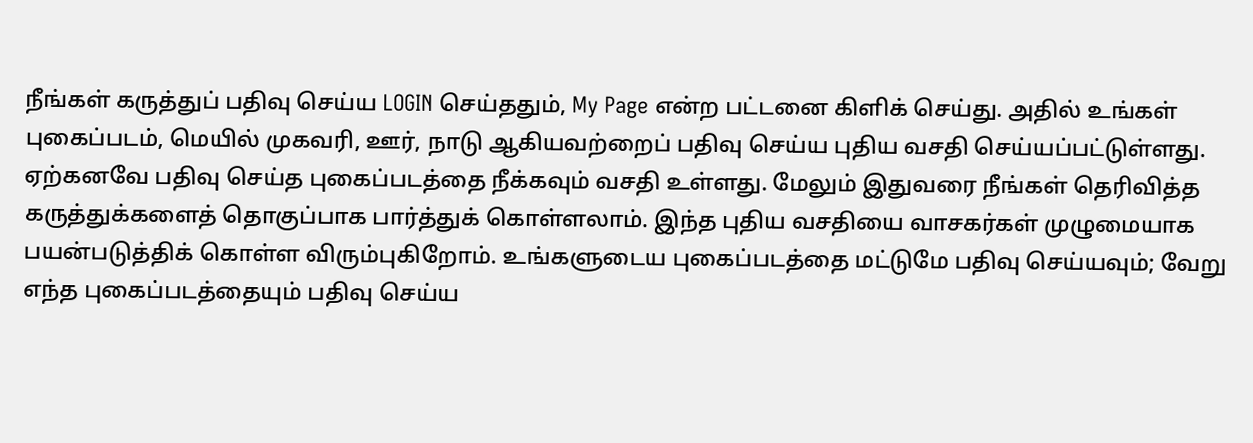நீங்கள் கருத்துப் பதிவு செய்ய LOGIN செய்ததும், My Page என்ற பட்டனை கிளிக் செய்து. அதில் உங்கள் புகைப்படம், மெயில் முகவரி, ஊர், நாடு ஆகியவற்றைப் பதிவு செய்ய புதிய வசதி செய்யப்பட்டுள்ளது. ஏற்கனவே பதிவு செய்த புகைப்படத்தை நீக்கவும் வசதி உள்ளது. மேலும் இதுவரை நீங்கள் தெரிவித்த கருத்துக்களைத் தொகுப்பாக பார்த்துக் கொள்ளலாம். இந்த புதிய வசதியை வாசகர்கள் முழுமையாக பயன்படுத்திக் கொள்ள விரும்புகிறோம். உங்களுடைய புகைப்படத்தை மட்டுமே பதிவு செய்யவும்; வேறு எந்த புகைப்படத்தையும் பதிவு செய்ய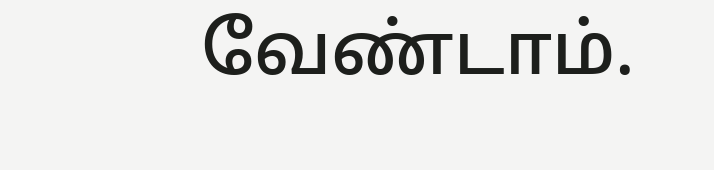வேண்டாம்.